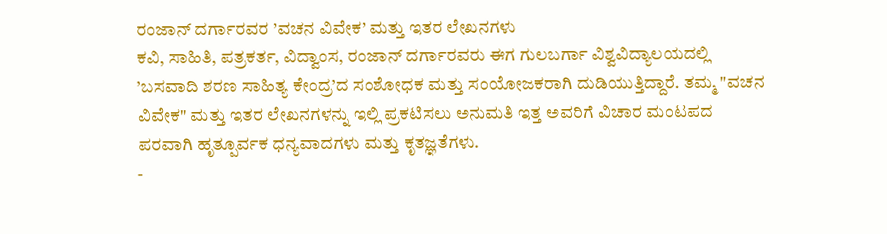ರಂಜಾನ್ ದರ್ಗಾರವರ ’ವಚನ ವಿವೇಕ’ ಮತ್ತು ಇತರ ಲೇಖನಗಳು
ಕವಿ, ಸಾಹಿತಿ, ಪತ್ರಕರ್ತ, ವಿದ್ವಾಂಸ, ರಂಜಾನ್ ದರ್ಗಾರವರು ಈಗ ಗುಲಬರ್ಗಾ ವಿಶ್ವವಿದ್ಯಾಲಯದಲ್ಲಿ ’ಬಸವಾದಿ ಶರಣ ಸಾಹಿತ್ಯ ಕೇಂದ್ರ’ದ ಸಂಶೋಧಕ ಮತ್ತು ಸಂಯೋಜಕರಾಗಿ ದುಡಿಯುತ್ತಿದ್ದಾರೆ. ತಮ್ಮ "ವಚನ ವಿವೇಕ" ಮತ್ತು ಇತರ ಲೇಖನಗಳನ್ನು ಇಲ್ಲಿ ಪ್ರಕಟಿಸಲು ಅನುಮತಿ ಇತ್ತ ಅವರಿಗೆ ವಿಚಾರ ಮಂಟಪದ ಪರವಾಗಿ ಹೃತ್ಪೂರ್ವಕ ಧನ್ಯವಾದಗಳು ಮತ್ತು ಕೃತಜ್ಞತೆಗಳು.
-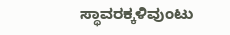ಸ್ಥಾವರಕ್ಕಳಿವುಂಟು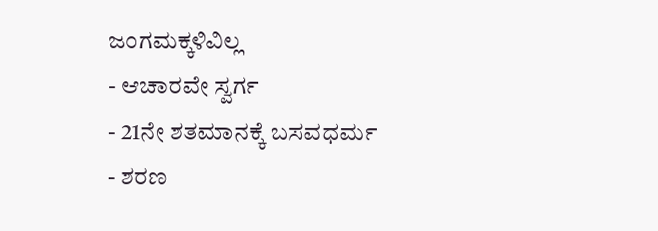ಜಂಗಮಕ್ಕಳಿವಿಲ್ಲ
- ಆಚಾರವೇ ಸ್ವರ್ಗ
- 21ನೇ ಶತಮಾನಕ್ಕೆ ಬಸವಧರ್ಮ
- ಶರಣ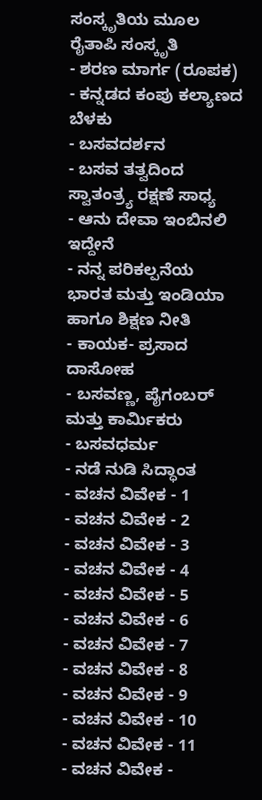ಸಂಸ್ಕೃತಿಯ ಮೂಲ ರೈತಾಪಿ ಸಂಸ್ಕೃತಿ
- ಶರಣ ಮಾರ್ಗ (ರೂಪಕ)
- ಕನ್ನಡದ ಕಂಪು ಕಲ್ಯಾಣದ ಬೆಳಕು
- ಬಸವದರ್ಶನ
- ಬಸವ ತತ್ವದಿಂದ ಸ್ವಾತಂತ್ರ್ಯ ರಕ್ಷಣೆ ಸಾಧ್ಯ
- ಆನು ದೇವಾ ಇಂಬಿನಲಿ ಇದ್ದೇನೆ
- ನನ್ನ ಪರಿಕಲ್ಪನೆಯ ಭಾರತ ಮತ್ತು ಇಂಡಿಯಾ ಹಾಗೂ ಶಿಕ್ಷಣ ನೀತಿ
- ಕಾಯಕ- ಪ್ರಸಾದ ದಾಸೋಹ
- ಬಸವಣ್ಣ, ಪೈಗಂಬರ್ ಮತ್ತು ಕಾರ್ಮಿಕರು
- ಬಸವಧರ್ಮ
- ನಡೆ ನುಡಿ ಸಿದ್ಧಾಂತ
- ವಚನ ವಿವೇಕ - 1
- ವಚನ ವಿವೇಕ - 2
- ವಚನ ವಿವೇಕ - 3
- ವಚನ ವಿವೇಕ - 4
- ವಚನ ವಿವೇಕ - 5
- ವಚನ ವಿವೇಕ - 6
- ವಚನ ವಿವೇಕ - 7
- ವಚನ ವಿವೇಕ - 8
- ವಚನ ವಿವೇಕ - 9
- ವಚನ ವಿವೇಕ - 10
- ವಚನ ವಿವೇಕ - 11
- ವಚನ ವಿವೇಕ -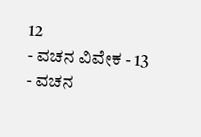12
- ವಚನ ವಿವೇಕ - 13
- ವಚನ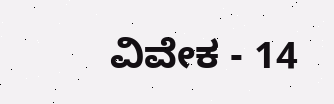ವಿವೇಕ - 14